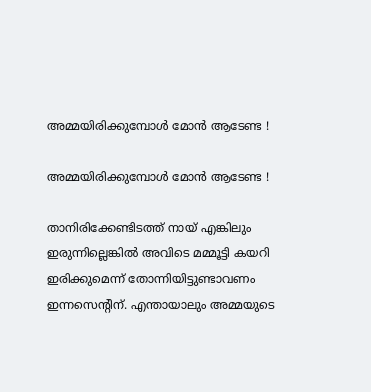അമ്മയിരിക്കുമ്പോള്‍ മോന്‍ ആടേണ്ട !

അമ്മയിരിക്കുമ്പോള്‍ മോന്‍ ആടേണ്ട !

താനിരിക്കേണ്ടിടത്ത് നായ് എങ്കിലും ഇരുന്നില്ലെങ്കില്‍ അവിടെ മമ്മൂട്ടി കയറി ഇരിക്കുമെന്ന് തോന്നിയിട്ടുണ്ടാവണം ഇന്നസെന്റിന്. എന്തായാലും അമ്മയുടെ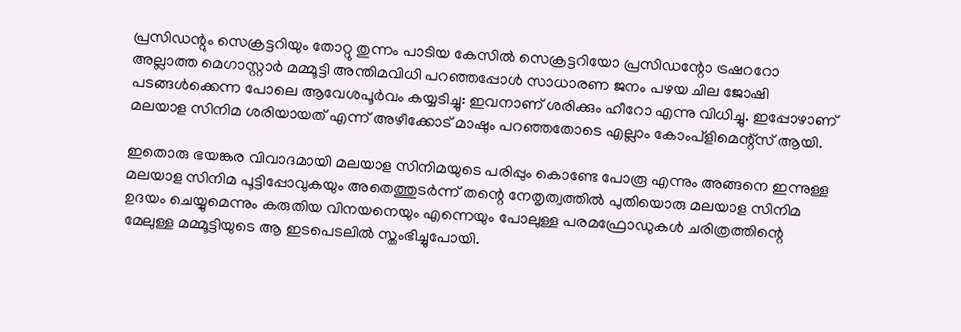പ്രസിഡന്റും സെക്രട്ടറിയും തോറ്റു തുന്നം പാടിയ കേസില്‍ സെക്രട്ടറിയോ പ്രസിഡന്റോ ട്രഷററോ അല്ലാത്ത മെഗാസ്റ്റാര്‍ മമ്മൂട്ടി അന്തിമവിധി പറഞ്ഞപ്പോള്‍ സാധാരണ ജനം പഴയ ചില ജോഷി പടങ്ങള്‍ക്കെന്ന പോലെ ആവേശപൂര്‍വം കയ്യടിച്ചു: ഇവനാണ് ശരിക്കും ഹീറോ എന്നു വിധിച്ചു. ഇപ്പോഴാണ് മലയാള സിനിമ ശരിയായത് എന്ന് അഴീക്കോട് മാഷും പറഞ്ഞതോടെ എല്ലാം കോംപ്ളിമെന്റ്സ് ആയി.

ഇതൊരു ഭയങ്കര വിവാദമായി മലയാള സിനിമയുടെ പരിപ്പും കൊണ്ടേ പോരൂ എന്നും അങ്ങനെ ഇന്നുള്ള മലയാള സിനിമ പൂട്ടിപ്പോവുകയും അതെത്തുടര്‍ന്ന് തന്റെ നേതൃത്വത്തില്‍ പുതിയൊരു മലയാള സിനിമ ഉദയം ചെയ്യുമെന്നും കരുതിയ വിനയനെയും എന്നെയും പോലുള്ള പരമഫ്രോഡുകള്‍ ചരിത്രത്തിന്റെ മേലുള്ള മമ്മൂട്ടിയുടെ ആ ഇടപെടലില്‍ സ്തംഭിച്ചുപോയി.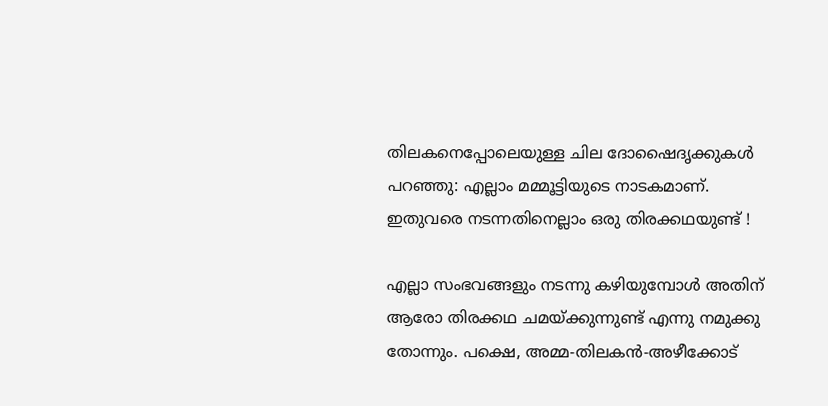തിലകനെപ്പോലെയുള്ള ചില ദോഷൈദൃക്കുകള്‍ പറഞ്ഞു: എല്ലാം മമ്മൂട്ടിയുടെ നാടകമാണ്. ഇതുവരെ നടന്നതിനെല്ലാം ഒരു തിരക്കഥയുണ്ട് !

എല്ലാ സംഭവങ്ങളും നടന്നു കഴിയുമ്പോള്‍ അതിന് ആരോ തിരക്കഥ ചമയ്ക്കുന്നുണ്ട് എന്നു നമുക്കു തോന്നും. പക്ഷെ, അമ്മ-തിലകന്‍-അഴീക്കോട്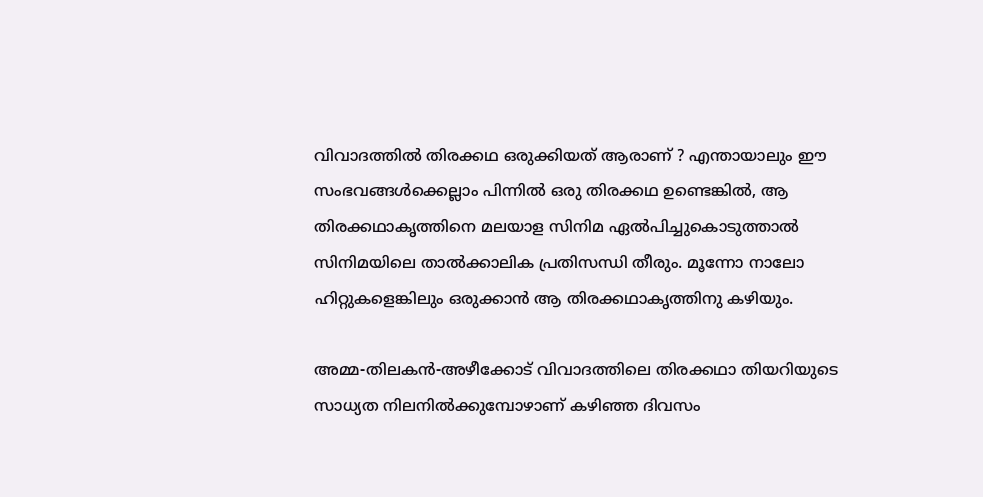വിവാദത്തില്‍ തിരക്കഥ ഒരുക്കിയത് ആരാണ് ? എന്തായാലും ഈ സംഭവങ്ങള്‍ക്കെല്ലാം പിന്നില്‍ ഒരു തിരക്കഥ ഉണ്ടെങ്കില്‍, ആ തിരക്കഥാകൃത്തിനെ മലയാള സിനിമ ഏല്‍പിച്ചുകൊടുത്താല്‍ സിനിമയിലെ താല്‍ക്കാലിക പ്രതിസന്ധി തീരും. മൂന്നോ നാലോ ഹിറ്റുകളെങ്കിലും ഒരുക്കാന്‍ ആ തിരക്കഥാകൃത്തിനു കഴിയും.

അമ്മ-തിലകന്‍-അഴീക്കോട് വിവാദത്തിലെ തിരക്കഥാ തിയറിയുടെ സാധ്യത നിലനില്‍ക്കുമ്പോഴാണ് കഴിഞ്ഞ ദിവസം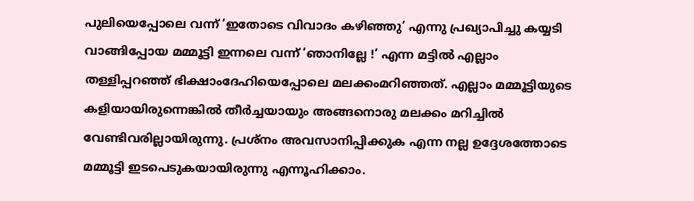പുലിയെപ്പോലെ വന്ന് ‘ഇതോടെ വിവാദം കഴിഞ്ഞു’ എന്നു പ്രഖ്യാപിച്ചു കയ്യടി വാങ്ങിപ്പോയ മമ്മൂട്ടി ഇന്നലെ വന്ന് ‘ഞാനില്ലേ !’ എന്ന മട്ടില്‍ എല്ലാം തള്ളിപ്പറഞ്ഞ് ഭിക്ഷാംദേഹിയെപ്പോലെ മലക്കംമറിഞ്ഞത്. എല്ലാം മമ്മൂട്ടിയുടെ കളിയായിരുന്നെങ്കില്‍ തീര്‍ച്ചയായും അങ്ങനൊരു മലക്കം മറിച്ചില്‍ വേണ്ടിവരില്ലായിരുന്നു. പ്രശ്നം അവസാനിപ്പിക്കുക എന്ന നല്ല ഉദ്ദേശത്തോടെ മമ്മൂട്ടി ഇടപെടുകയായിരുന്നു എന്നൂഹിക്കാം.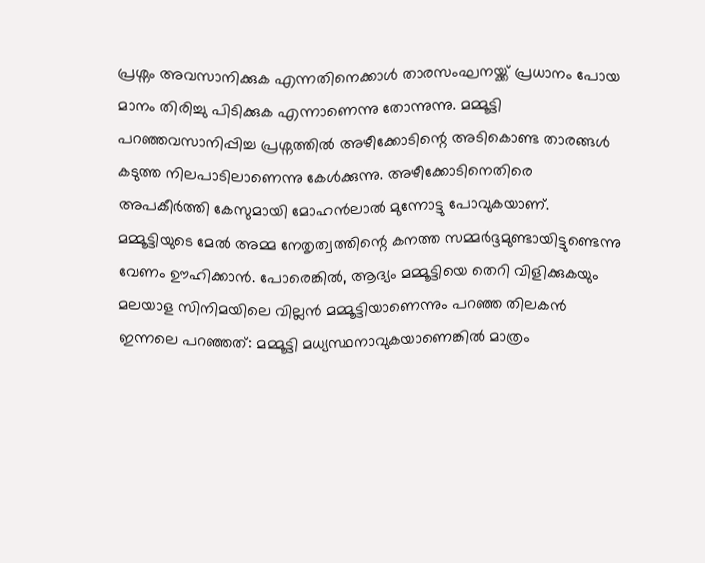പ്രശ്നം അവസാനിക്കുക എന്നതിനെക്കാള്‍ താരസംഘനയ്ക്ക് പ്രധാനം പോയ മാനം തിരിച്ചു പിടിക്കുക എന്നാണെന്നു തോന്നുന്നു. മമ്മൂട്ടി പറഞ്ഞവസാനിപ്പിച്ച പ്രശ്നത്തില്‍ അഴീക്കോടിന്റെ അടികൊണ്ട താരങ്ങള്‍ കടുത്ത നിലപാടിലാണെന്നു കേള്‍ക്കുന്നു. അഴീക്കോടിനെതിരെ അപകീര്‍ത്തി കേസുമായി മോഹന്‍ലാല്‍ മുന്നോട്ടു പോവുകയാണ്. മമ്മൂട്ടിയുടെ മേല്‍ അമ്മ നേതൃത്വത്തിന്റെ കനത്ത സമ്മര്‍ദ്ദമുണ്ടായിട്ടുണ്ടെന്നു വേണം ഊഹിക്കാന്‍. പോരെങ്കില്‍, ആദ്യം മമ്മൂട്ടിയെ തെറി വിളിക്കുകയും മലയാള സിനിമയിലെ വില്ലന്‍ മമ്മൂട്ടിയാണെന്നും പറഞ്ഞ തിലകന്‍ ഇന്നലെ പറഞ്ഞത്: മമ്മൂട്ടി മധ്യസ്ഥനാവുകയാണെങ്കില്‍ മാത്രം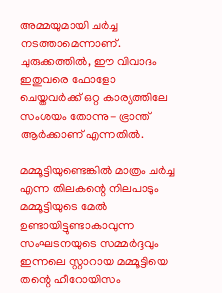അമ്മയുമായി ചര്‍ച്ച നടത്താമെന്നാണ്. ചുരുക്കത്തില്‍, ഈ വിവാദം ഇതുവരെ ഫോളോ ചെയ്തവര്‍ക്ക് ഒറ്റ കാര്യത്തിലേ സംശയം തോന്നു- ഭ്രാന്ത് ആര്‍ക്കാണ് എന്നതില്‍.

മമ്മൂട്ടിയുണ്ടെങ്കില്‍ മാത്രം ചര്‍ച്ച എന്ന തിലകന്റെ നിലപാടും മമ്മൂട്ടിയുടെ മേല്‍ ഉണ്ടായിട്ടുണ്ടാകാവുന്ന സംഘടനയുടെ സമ്മര്‍ദ്ദവും ഇന്നലെ സ്റ്റാറായ മമ്മൂട്ടിയെ തന്റെ ഹീറോയിസം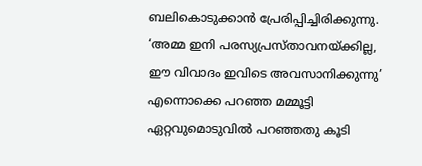ബലികൊടുക്കാന്‍ പ്രേരിപ്പിച്ചിരിക്കുന്നു. ‘അമ്മ ഇനി പരസ്യപ്രസ്താവനയ്ക്കില്ല, ഈ വിവാദം ഇവിടെ അവസാനിക്കുന്നു’ എന്നൊക്കെ പറഞ്ഞ മമ്മൂട്ടി ഏറ്റവുമൊടുവില്‍ പറഞ്ഞതു കൂടി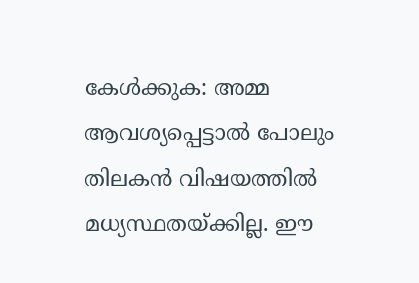കേള്‍ക്കുക: അമ്മ ആവശ്യപ്പെട്ടാല്‍ പോലും തിലകന്‍ വിഷയത്തില്‍ മധ്യസ്ഥതയ്ക്കില്ല. ഈ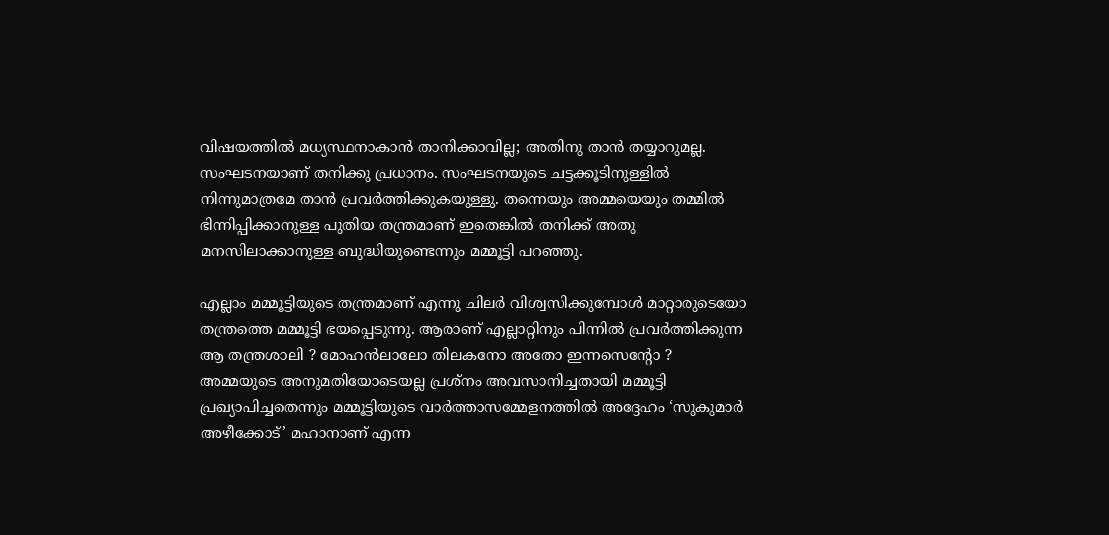വിഷയത്തില്‍ മധ്യസ്ഥനാകാന്‍ താനിക്കാവില്ല; അതിനു താന്‍ തയ്യാറുമല്ല. സംഘടനയാണ് തനിക്കു പ്രധാനം. സംഘടനയുടെ ചട്ടക്കൂടിനുള്ളില്‍ നിന്നുമാത്രമേ താന്‍ പ്രവര്‍ത്തിക്കുകയുള്ളു. തന്നെയും അമ്മയെയും തമ്മില്‍ ഭിന്നിപ്പിക്കാനുള്ള പുതിയ തന്ത്രമാണ് ഇതെങ്കില്‍ തനിക്ക് അതു മനസിലാക്കാനുള്ള ബുദ്ധിയുണ്ടെന്നും മമ്മൂട്ടി പറഞ്ഞു.

എല്ലാം മമ്മൂട്ടിയുടെ തന്ത്രമാണ് എന്നു ചിലര്‍ വിശ്വസിക്കുമ്പോള്‍ മാറ്റാരുടെയോ തന്ത്രത്തെ മമ്മൂട്ടി ഭയപ്പെടുന്നു. ആരാണ് എല്ലാറ്റിനും പിന്നില്‍ പ്രവര്‍ത്തിക്കുന്ന ആ തന്ത്രശാലി ? മോഹന്‍ലാലോ തിലകനോ അതോ ഇന്നസെന്റോ ? അമ്മയുടെ അനുമതിയോടെയല്ല പ്രശ്നം അവസാനിച്ചതായി മമ്മൂട്ടി പ്രഖ്യാപിച്ചതെന്നും മമ്മൂട്ടിയുടെ വാര്‍ത്താസമ്മേളനത്തില്‍ അദ്ദേഹം ‘സുകുമാര്‍ അഴീക്കോട്’ മഹാനാണ് എന്ന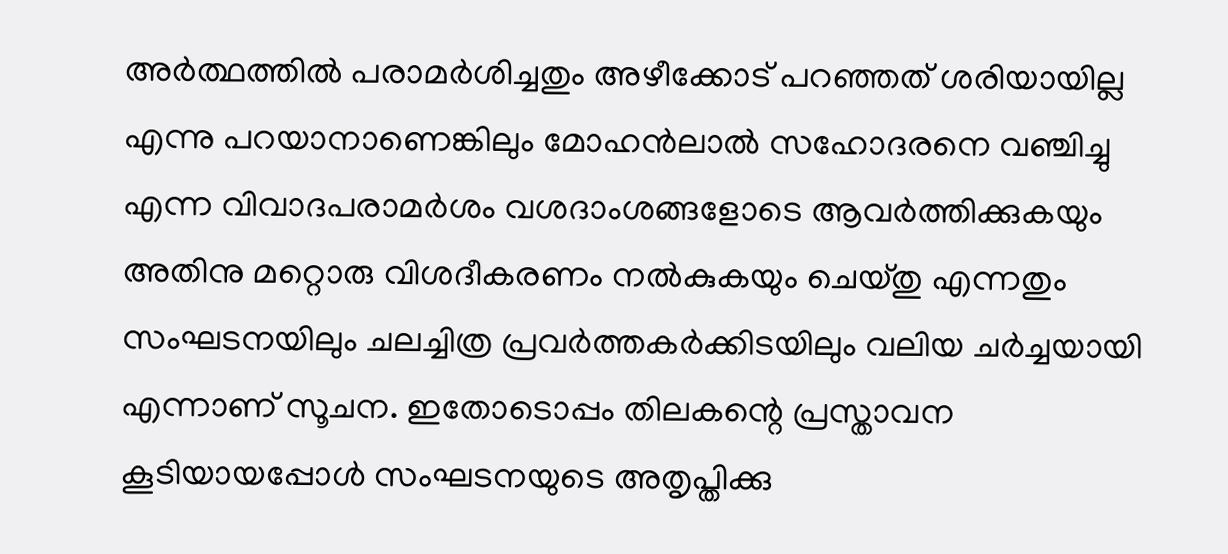അര്‍ത്ഥത്തില്‍ പരാമര്‍ശിച്ചതും അഴീക്കോട് പറഞ്ഞത് ശരിയായില്ല എന്നു പറയാനാണെങ്കിലും മോഹന്‍ലാല്‍ സഹോദരനെ വഞ്ചിച്ചു എന്ന വിവാദപരാമര്‍ശം വശദാംശങ്ങളോടെ ആവര്‍ത്തിക്കുകയും അതിനു മറ്റൊരു വിശദീകരണം നല്‍കുകയും ചെയ്തു എന്നതും സംഘടനയിലും ചലച്ചിത്ര പ്രവര്‍ത്തകര്‍ക്കിടയിലും വലിയ ചര്‍ച്ചയായി എന്നാണ് സൂചന. ഇതോടൊപ്പം തിലകന്റെ പ്രസ്താവന കൂടിയായപ്പോള്‍ സംഘടനയുടെ അതൃപ്തിക്കു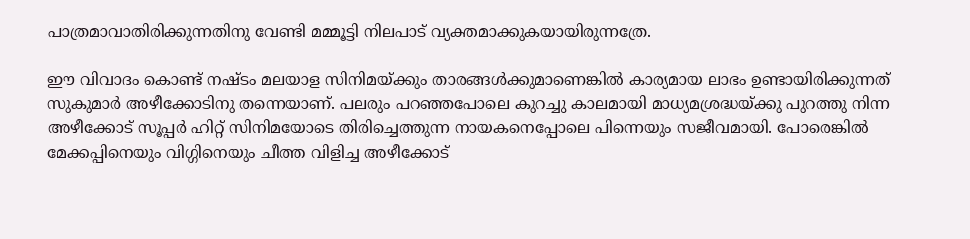പാത്രമാവാതിരിക്കുന്നതിനു വേണ്ടി മമ്മൂട്ടി നിലപാട് വ്യക്തമാക്കുകയായിരുന്നത്രേ.

ഈ വിവാദം കൊണ്ട് നഷ്ടം മലയാള സിനിമയ്ക്കും താരങ്ങള്‍ക്കുമാണെങ്കില്‍ കാര്യമായ ലാഭം ഉണ്ടായിരിക്കുന്നത് സുകുമാര്‍ അഴീക്കോടിനു തന്നെയാണ്. പലരും പറഞ്ഞപോലെ കുറച്ചു കാലമായി മാധ്യമശ്രദ്ധയ്ക്കു പുറത്തു നിന്ന അഴീക്കോട് സൂപ്പര്‍ ഹിറ്റ് സിനിമയോടെ തിരിച്ചെത്തുന്ന നായകനെപ്പോലെ പിന്നെയും സജീവമായി. പോരെങ്കില്‍ മേക്കപ്പിനെയും വിഗ്ഗിനെയും ചീത്ത വിളിച്ച അഴീക്കോട്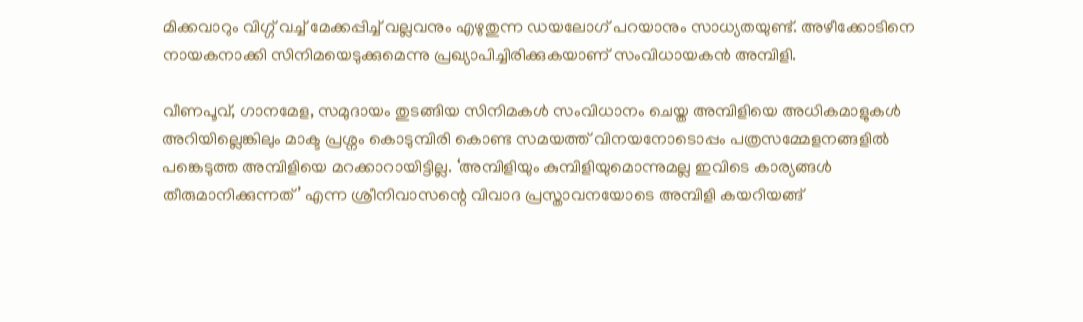മിക്കവാറും വിഗ്ഗ് വച്ച് മേക്കപ്പിച്ച് വല്ലവനും എഴുതുന്ന ഡയലോഗ് പറയാനും സാധ്യതയുണ്ട്. അഴീക്കോടിനെ നായകനാക്കി സിനിമയെടുക്കുമെന്നു പ്രഖ്യാപിച്ചിരിക്കുകയാണ് സംവിധായകന്‍ അമ്പിളി.

വീണപൂവ്, ഗാനമേള, സമുദായം തുടങ്ങിയ സിനിമകള്‍ സംവിധാനം ചെയ്ത അമ്പിളിയെ അധികമാളുകള്‍ അറിയില്ലെങ്കിലും മാക്ട പ്രശ്നം കൊടുമ്പിരി കൊണ്ട സമയത്ത് വിനയനോടൊപ്പം പത്രസമ്മേളനങ്ങളില്‍ പങ്കെടുത്ത അമ്പിളിയെ മറക്കാറായിട്ടില്ല. ‘അമ്പിളിയും കുമ്പിളിയുമൊന്നുമല്ല ഇവിടെ കാര്യങ്ങള്‍ തീരുമാനിക്കുന്നത്’ എന്ന ശ്രീനിവാസന്റെ വിവാദ പ്രസ്താവനയോടെ അമ്പിളി കയറിയങ്ങ്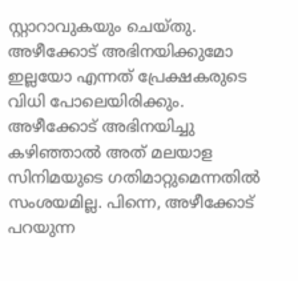സ്റ്റാറാവുകയും ചെയ്തു. അഴീക്കോട് അഭിനയിക്കുമോ ഇല്ലയോ എന്നത് പ്രേക്ഷകരുടെ വിധി പോലെയിരിക്കും. അഴീക്കോട് അഭിനയിച്ചു കഴിഞ്ഞാല്‍ അത് മലയാള സിനിമയുടെ ഗതിമാറ്റുമെന്നതില്‍ സംശയമില്ല. പിന്നെ, അഴീക്കോട് പറയുന്ന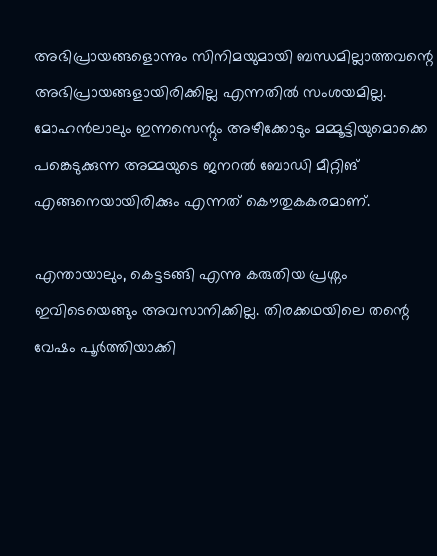അഭിപ്രായങ്ങളൊന്നും സിനിമയുമായി ബന്ധമില്ലാത്തവന്റെ അഭിപ്രായങ്ങളായിരിക്കില്ല എന്നതില്‍ സംശയമില്ല. മോഹന്‍ലാലും ഇന്നസെന്റും അഴീക്കോടും മമ്മൂട്ടിയുമൊക്കെ പങ്കെടുക്കുന്ന അമ്മയുടെ ജനറല്‍ ബോഡി മീറ്റിങ് എങ്ങനെയായിരിക്കും എന്നത് കൌതുകകരമാണ്.

എന്തായാലും, കെട്ടടങ്ങി എന്നു കരുതിയ പ്രശ്നം ഇവിടെയെങ്ങും അവസാനിക്കില്ല. തിരക്കഥയിലെ തന്റെ വേഷം പൂര്‍ത്തിയാക്കി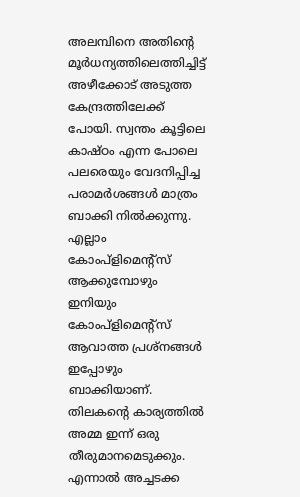അലമ്പിനെ അതിന്റെ മൂര്‍ധന്യത്തിലെത്തിച്ചിട്ട് അഴീക്കോട് അടുത്ത കേന്ദ്രത്തിലേക്ക് പോയി. സ്വന്തം കൂട്ടിലെ കാഷ്ഠം എന്ന പോലെ പലരെയും വേദനിപ്പിച്ച പരാമര്‍ശങ്ങള്‍ മാത്രം ബാക്കി നില്‍ക്കുന്നു. എല്ലാം കോംപ്ളിമെന്റ്സ് ആക്കുമ്പോഴും ഇനിയും കോംപ്ളിമെന്റ്സ് ആവാത്ത പ്രശ്നങ്ങള്‍ ഇപ്പോഴും ബാക്കിയാണ്. തിലകന്റെ കാര്യത്തില്‍ അമ്മ ഇന്ന് ഒരു തീരുമാനമെടുക്കും. എന്നാല്‍ അച്ചടക്ക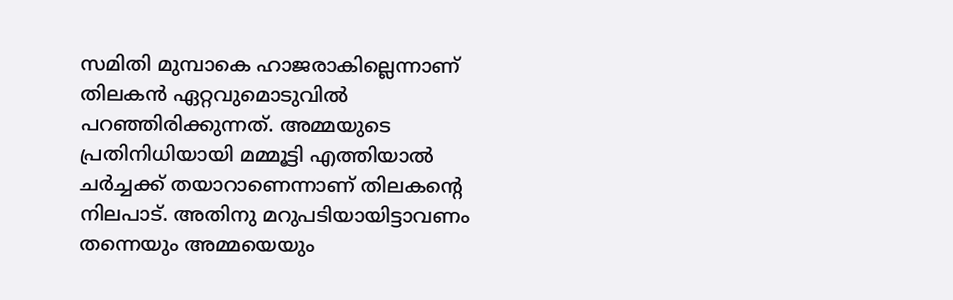സമിതി മുമ്പാകെ ഹാജരാകില്ലെന്നാണ് തിലകന്‍ ഏറ്റവുമൊടുവില്‍ പറഞ്ഞിരിക്കുന്നത്. അമ്മയുടെ പ്രതിനിധിയായി മമ്മൂട്ടി എത്തിയാല്‍ ചര്‍ച്ചക്ക് തയാറാണെന്നാണ് തിലകന്റെ നിലപാട്. അതിനു മറുപടിയായിട്ടാവണം തന്നെയും അമ്മയെയും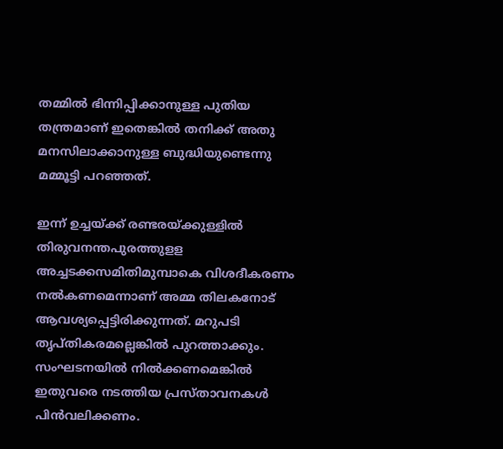തമ്മില്‍ ഭിന്നിപ്പിക്കാനുള്ള പുതിയ തന്ത്രമാണ് ഇതെങ്കില്‍ തനിക്ക് അതു മനസിലാക്കാനുള്ള ബുദ്ധിയുണ്ടെന്നു മമ്മൂട്ടി പറഞ്ഞത്.

ഇന്ന് ഉച്ചയ്ക്ക് രണ്ടരയ്ക്കുള്ളില്‍ തിരുവനന്തപുരത്തുളള അച്ചടക്കസമിതിമുമ്പാകെ വിശദീകരണം നല്‍കണമെന്നാണ് അമ്മ തിലകനോട് ആവശ്യപ്പെട്ടിരിക്കുന്നത്. മറുപടി തൃപ്തികരമല്ലെങ്കില്‍ പുറത്താക്കും. സംഘടനയില്‍ നില്‍ക്കണമെങ്കില്‍ ഇതുവരെ നടത്തിയ പ്രസ്താവനകള്‍ പിന്‍വലിക്കണം.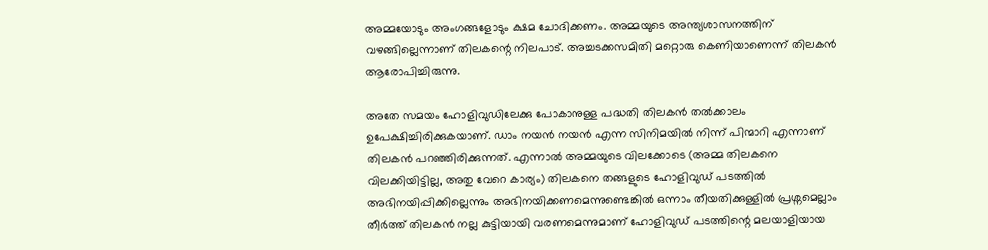അമ്മയോടും അംഗങ്ങളോടും ക്ഷമ ചോദിക്കണം. അമ്മയുടെ അന്ത്യശാസനത്തിന് വഴങ്ങില്ലെന്നാണ് തിലകന്റെ നിലപാട്. അച്ചടക്കസമിതി മറ്റൊരു കെണിയാണെന്ന് തിലകന്‍ ആരോപിച്ചിരുന്നു.

അതേ സമയം ഹോളിവുഡിലേക്കു പോകാനുള്ള പദ്ധതി തിലകന്‍ തല്‍ക്കാലം ഉപേക്ഷിച്ചിരിക്കുകയാണ്. ഡാം നയന്‍ നയന്‍ എന്ന സിനിമയില്‍ നിന്ന് പിന്മാറി എന്നാണ് തിലകന്‍ പറഞ്ഞിരിക്കുന്നത്. എന്നാല്‍ അമ്മയുടെ വിലക്കോടെ (അമ്മ തിലകനെ വിലക്കിയിട്ടില്ല, അതു വേറെ കാര്യം) തിലകനെ തങ്ങളുടെ ഹോളിവുഡ് പടത്തില്‍ അഭിനയിപ്പിക്കില്ലെന്നും അഭിനയിക്കണമെന്നുണ്ടെങ്കില്‍ ഒന്നാം തീയതിക്കുള്ളില്‍ പ്രശ്നമെല്ലാം തീര്‍ത്ത് തിലകന്‍ നല്ല കുട്ടിയായി വരണമെന്നുമാണ് ഹോളിവുഡ് പടത്തിന്റെ മലയാളിയായ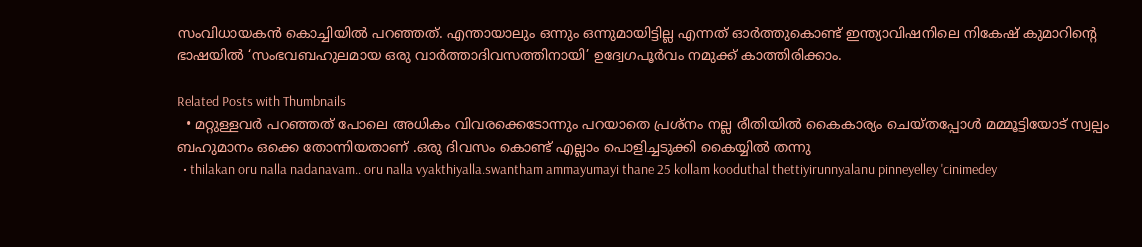സംവിധായകന്‍ കൊച്ചിയില്‍ പറഞ്ഞത്. എന്തായാലും ഒന്നും ഒന്നുമായിട്ടില്ല എന്നത് ഓര്‍ത്തുകൊണ്ട് ഇന്ത്യാവിഷനിലെ നികേഷ് കുമാറിന്റെ ഭാഷയില്‍ ‘സംഭവബഹുലമായ ഒരു വാര്‍ത്താദിവസത്തിനായി’ ഉദ്വേഗപൂര്‍വം നമുക്ക് കാത്തിരിക്കാം.

Related Posts with Thumbnails
  • മറ്റുള്ളവര്‍ പറഞ്ഞത് പോലെ അധികം വിവരക്കെടോന്നും പറയാതെ പ്രശ്നം നല്ല രീതിയില്‍ കൈകാര്യം ചെയ്തപ്പോള്‍ മമ്മൂട്ടിയോട് സ്വല്പം ബഹുമാനം ഒക്കെ തോന്നിയതാണ് .ഒരു ദിവസം കൊണ്ട് എല്ലാം പൊളിച്ചടുക്കി കൈയ്യില്‍ തന്നു
  • thilakan oru nalla nadanavam.. oru nalla vyakthiyalla.swantham ammayumayi thane 25 kollam kooduthal thettiyirunnyalanu pinneyelley 'cinimedey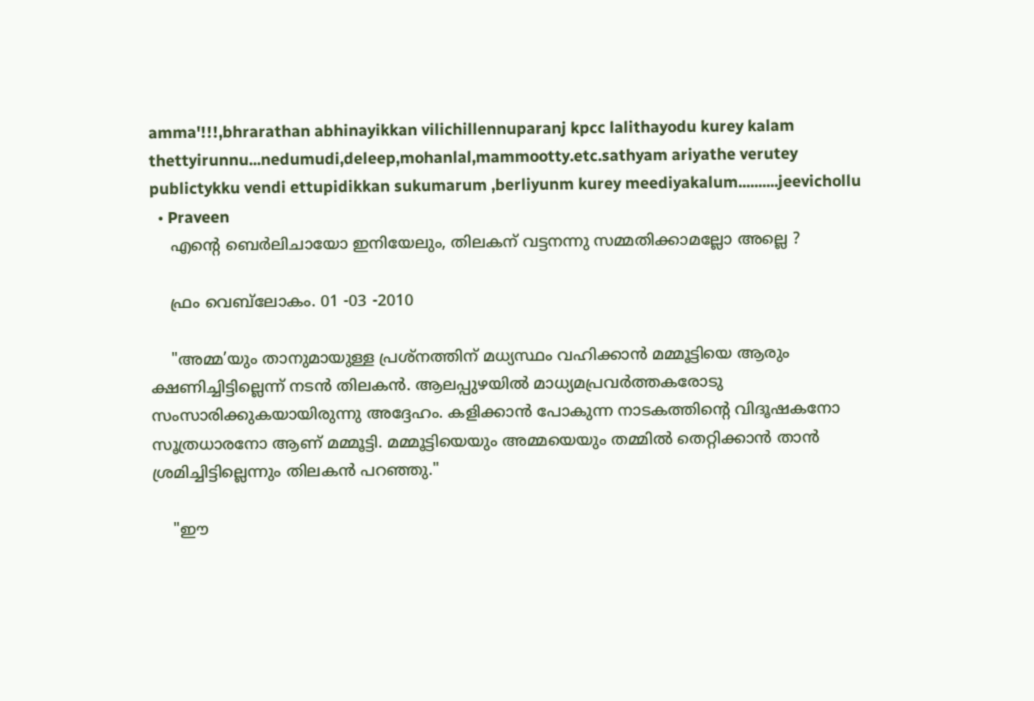amma'!!!,bhrarathan abhinayikkan vilichillennuparanj kpcc lalithayodu kurey kalam thettyirunnu...nedumudi,deleep,mohanlal,mammootty.etc.sathyam ariyathe verutey publictykku vendi ettupidikkan sukumarum ,berliyunm kurey meediyakalum..........jeevichollu
  • Praveen
    എന്‍റെ ബെര്‍ലിചായോ ഇനിയേലും, തിലകന് വട്ടനന്നു സമ്മതിക്കാമല്ലോ അല്ലെ ?

    ഫ്രം വെബ്‌ലോകം. 01 -03 -2010

    "അമ്മ’യും താനുമായുള്ള പ്രശ്നത്തിന് മധ്യസ്ഥം വഹിക്കാന്‍ മമ്മൂട്ടിയെ ആരും ക്ഷണിച്ചിട്ടില്ലെന്ന് നടന്‍ തിലകന്‍. ആലപ്പുഴയില്‍ മാധ്യമപ്രവര്‍ത്തകരോടു സംസാരിക്കുകയായിരുന്നു അദ്ദേഹം. കളിക്കാന്‍ പോകുന്ന നാടകത്തിന്‍റെ വിദൂഷകനോ സൂത്രധാരനോ ആണ് മമ്മൂട്ടി. മമ്മൂട്ടിയെയും അമ്മയെയും തമ്മില്‍ തെറ്റിക്കാന്‍ താന്‍ ശ്രമിച്ചിട്ടില്ലെന്നും തിലകന്‍ പറഞ്ഞു."

    "ഈ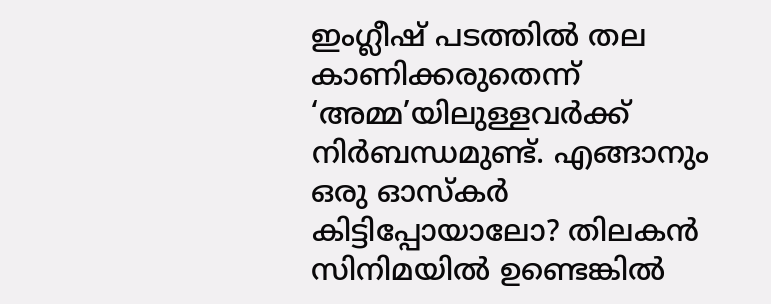ഇംഗ്ലീഷ് പടത്തില്‍ തല കാണിക്കരുതെന്ന് ‘അമ്മ’യിലുള്ളവര്‍ക്ക് നിര്‍ബന്ധമുണ്ട്. എങ്ങാനും ഒരു ഓസ്കര്‍ കിട്ടിപ്പോയാലോ? തിലകന്‍ സിനിമയില്‍ ഉണ്ടെങ്കില്‍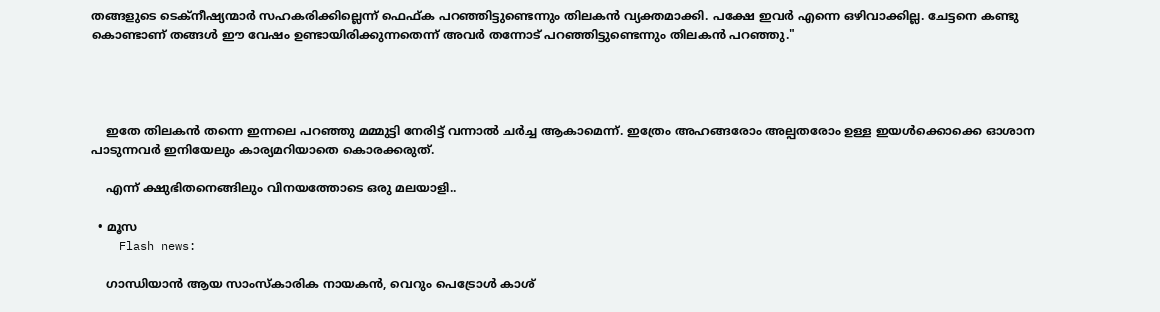തങ്ങളുടെ ടെക്നീഷ്യന്മാര്‍ സഹകരിക്കില്ലെന്ന് ഫെഫ്ക പറഞ്ഞിട്ടുണ്ടെന്നും തിലകന്‍ വ്യക്തമാക്കി. പക്ഷേ ഇവര്‍ എന്നെ ഒഴിവാക്കില്ല. ചേട്ടനെ കണ്ടു കൊണ്ടാണ് തങ്ങള്‍ ഈ വേഷം ഉണ്ടായിരിക്കുന്നതെന്ന് അവര്‍ തന്നോട് പറഞ്ഞിട്ടുണ്ടെന്നും തിലകന്‍ പറഞ്ഞു."




    ഇതേ തിലകന്‍ തന്നെ ഇന്നലെ പറഞ്ഞു മമ്മുട്ടി നേരിട്ട് വന്നാല്‍ ചര്‍ച്ച ആകാമെന്ന്. ഇത്രേം അഹങ്ങരോം അല്പതരോം ഉള്ള ഇയള്‍ക്കൊക്കെ ഓശാന പാടുന്നവര്‍ ഇനിയേലും കാര്യമറിയാതെ കൊരക്കരുത്.

    എന്ന് ക്ഷുഭിതനെങ്ങിലും വിനയത്തോടെ ഒരു മലയാളി..

  • മൂസ
    Flash news:

    ഗാന്ധിയാന്‍ ആയ സാംസ്കാരിക നായകന്‍, വെറും പെട്രോള്‍ കാശ്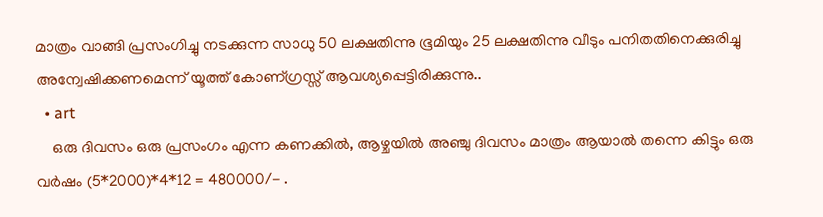മാത്രം വാങ്ങി പ്രസംഗിച്ചു നടക്കുന്ന സാധു 50 ലക്ഷതിന്നു ഭൂമിയും 25 ലക്ഷതിന്നു വീടും പനിതതിനെക്കുരിച്ചു അന്വേഷിക്കണമെന്ന് യൂത്ത് കോണ്ഗ്രസ്സ് ആവശ്യപ്പെട്ടിരിക്കുന്നു..
  • art
    ഒരു ദിവസം ഒരു പ്രസംഗം എന്ന കണക്കില്‍, ആഴ്ചയില്‍ അഞ്ചു ദിവസം മാത്രം ആയാല്‍ തന്നെ കിട്ടും ഒരു വര്‍ഷം (5*2000)*4*12 = 480000/- .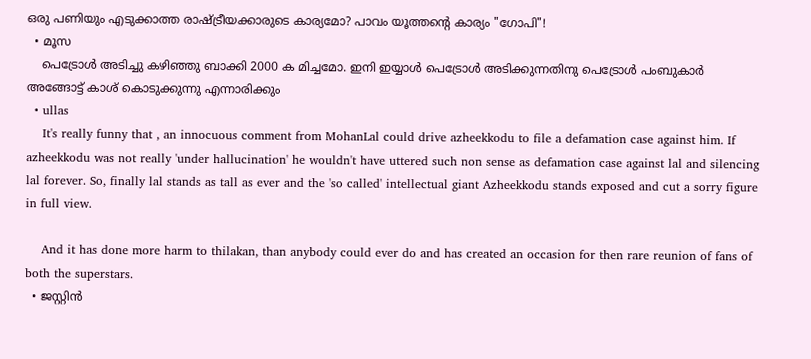ഒരു പണിയും എടുക്കാത്ത രാഷ്ട്രീയക്കാരുടെ കാര്യമോ? പാവം യൂത്തന്റെ കാര്യം "ഗോപി"!
  • മൂസ
    പെട്രോള്‍ അടിച്ചു കഴിഞ്ഞു ബാക്കി 2000 ക മിച്ചമോ. ഇനി ഇയ്യാള്‍ പെട്രോള്‍ അടിക്കുന്നതിനു പെട്രോള്‍ പംബുകാര്‍ അങ്ങോട്ട്‌ കാശ് കൊടുക്കുന്നു എന്നാരിക്കും
  • ullas
    It's really funny that , an innocuous comment from MohanLal could drive azheekkodu to file a defamation case against him. If azheekkodu was not really 'under hallucination' he wouldn't have uttered such non sense as defamation case against lal and silencing lal forever. So, finally lal stands as tall as ever and the 'so called' intellectual giant Azheekkodu stands exposed and cut a sorry figure in full view.

    And it has done more harm to thilakan, than anybody could ever do and has created an occasion for then rare reunion of fans of both the superstars.
  • ജസ്റ്റിന്‍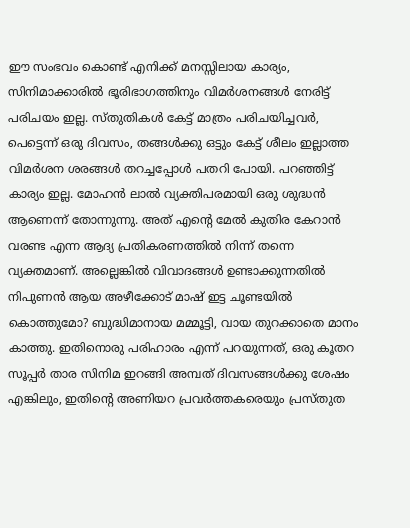ഈ സംഭവം കൊണ്ട് എനിക്ക് മനസ്സിലായ കാര്യം, സിനിമാക്കാരില്‍ ഭൂരിഭാഗത്തിനും വിമര്‍ശനങ്ങള്‍ നേരിട്ട് പരിചയം ഇല്ല. സ്തുതികള്‍ കേട്ട് മാത്രം പരിചയിച്ചവര്‍, പെട്ടെന്ന് ഒരു ദിവസം, തങ്ങള്‍ക്കു ഒട്ടും കേട്ട് ശീലം ഇല്ലാത്ത വിമര്‍ശന ശരങ്ങള്‍ തറച്ചപ്പോള്‍ പതറി പോയി. പറഞ്ഞിട്ട് കാര്യം ഇല്ല. മോഹന്‍ ലാല്‍ വ്യക്തിപരമായി ഒരു ശുദ്ധന്‍ ആണെന്ന് തോന്നുന്നു. അത് എന്റെ മേല്‍ കുതിര കേറാന്‍ വരണ്ട എന്ന ആദ്യ പ്രതികരണത്തില്‍ നിന്ന് തന്നെ വ്യക്തമാണ്. അല്ലെങ്കില്‍ വിവാദങ്ങള്‍ ഉണ്ടാക്കുന്നതില്‍ നിപുണന്‍ ആയ അഴീക്കോട് മാഷ്‌ ഇട്ട ചൂണ്ടയില്‍ കൊത്തുമോ? ബുദ്ധിമാനായ മമ്മൂട്ടി, വായ തുറക്കാതെ മാനം കാത്തു. ഇതിനൊരു പരിഹാരം എന്ന് പറയുന്നത്, ഒരു കൂതറ സൂപ്പര്‍ താര സിനിമ ഇറങ്ങി അമ്പത് ദിവസങ്ങള്‍ക്കു ശേഷം എങ്കിലും, ഇതിന്റെ അണിയറ പ്രവര്‍ത്തകരെയും പ്രസ്തുത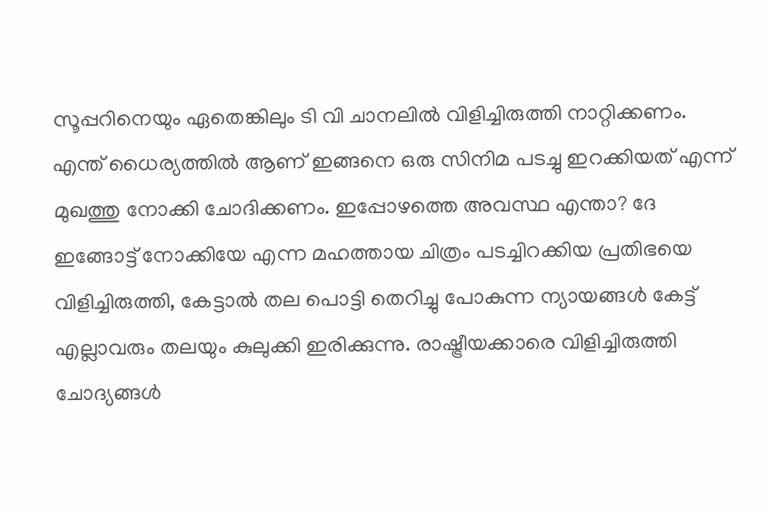സൂപ്പറിനെയും ഏതെങ്കിലും ടി വി ചാനലില്‍ വിളിച്ചിരുത്തി നാറ്റിക്കണം. എന്ത് ധൈര്യത്തില്‍ ആണ് ഇങ്ങനെ ഒരു സിനിമ പടച്ചു ഇറക്കിയത് എന്ന് മുഖത്തു നോക്കി ചോദിക്കണം. ഇപ്പോഴത്തെ അവസ്ഥ എന്താ? ദേ ഇങ്ങോട്ട് നോക്കിയേ എന്ന മഹത്തായ ചിത്രം പടച്ചിറക്കിയ പ്രതിഭയെ വിളിച്ചിരുത്തി, കേട്ടാല്‍ തല പൊട്ടി തെറിച്ചു പോകുന്ന ന്യായങ്ങള്‍ കേട്ട് എല്ലാവരും തലയും കുലുക്കി ഇരിക്കുന്നു. രാഷ്ട്രീയക്കാരെ വിളിച്ചിരുത്തി ചോദ്യങ്ങള്‍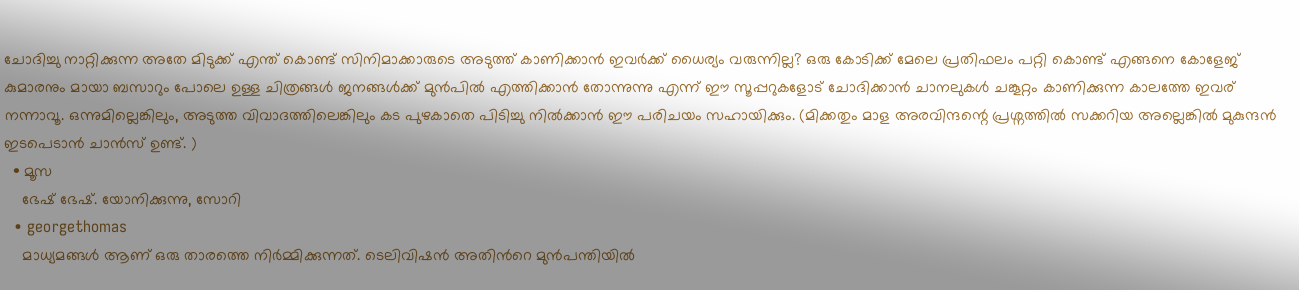ചോദിച്ചു നാറ്റിക്കുന്ന അതേ മിടുക്ക് എന്ത് കൊണ്ട് സിനിമാക്കാരുടെ അടുത്ത് കാണിക്കാന്‍ ഇവര്‍ക്ക് ധൈര്യം വരുന്നില്ല? ഒരു കോടിക്ക് മേലെ പ്രതിഫലം പറ്റി കൊണ്ട് എങ്ങനെ കോളേജ് കുമാരനും മായാ ബസാറും പോലെ ഉള്ള ചിത്രങ്ങള്‍ ജനങ്ങള്‍ക്ക്‌ മുന്‍പില്‍ എത്തിക്കാന്‍ തോന്നുന്നു എന്ന് ഈ സൂപ്പറുകളോട് ചോദിക്കാന്‍ ചാനലുകള്‍ ചങ്കൂറ്റം കാണിക്കുന്ന കാലത്തേ ഇവര് നന്നാവൂ. ഒന്നുമില്ലെങ്കിലും, അടുത്ത വിവാദത്തിലെങ്കിലും കട പുഴകാതെ പിടിച്ചു നില്‍ക്കാന്‍ ഈ പരിചയം സഹായിക്കും. (മിക്കതും മാള അരവിന്ദന്റെ പ്രശ്നത്തില്‍ സക്കറിയ അല്ലെങ്കില്‍ മുകുന്ദന്‍ ഇടപെടാന്‍ ചാന്‍സ് ഉണ്ട്. )
  • മൂസ
    ഭേഷ്‌ ഭേഷ്‌. യോനിക്കുന്നു, സോറി
  • georgethomas
    മാധ്യമങ്ങള്‍ ആണ് ഒരു താരത്തെ നിര്‍മ്മിക്കുന്നത്. ടെലിവിഷന്‍ അതിന്‍റെ മുന്‍പന്തിയില്‍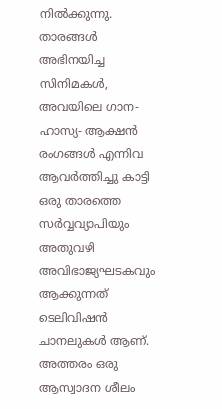നില്‍ക്കുന്നു. താരങ്ങള്‍ അഭിനയിച്ച സിനിമകള്‍, അവയിലെ ഗാന- ഹാസ്യ- ആക്ഷന്‍ രംഗങ്ങള്‍ എന്നിവ ആവര്‍ത്തിച്ചു കാട്ടി ഒരു താരത്തെ സര്‍വ്വവ്യാപിയും അതുവഴി അവിഭാജ്യഘടകവും ആക്കുന്നത് ടെലിവിഷന്‍ ചാനലുകള്‍ ആണ്. അത്തരം ഒരു ആസ്വാദന ശീലം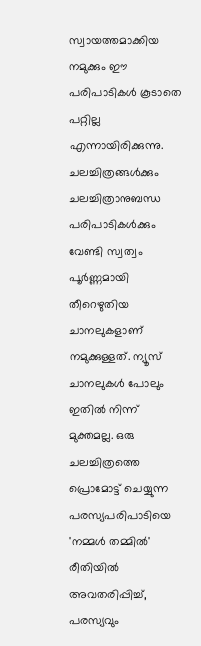സ്വായത്തമാക്കിയ നമുക്കും ഈ പരിപാടികള്‍ കൂടാതെ പറ്റില്ല എന്നായിരിക്കുന്നു. ചലച്ചിത്രങ്ങള്‍ക്കും ചലച്ചിത്രാനുബന്ധ പരിപാടികള്‍ക്കും വേണ്ടി സ്വത്വം പൂര്‍ണ്ണമായി തീറെഴുതിയ ചാനലുകളാണ് നമുക്കുള്ളത്. ന്യൂസ്‌ ചാനലുകള്‍ പോലും ഇതില്‍ നിന്ന് മുക്തമല്ല. ഒരു ചലച്ചിത്രത്തെ പ്രൊമോട്ട് ചെയ്യുന്ന പരസ്യപരിപാടിയെ 'നമ്മള്‍ തമ്മില്‍' രീതിയില്‍ അവതരിപ്പിച്ച്, പരസ്യവും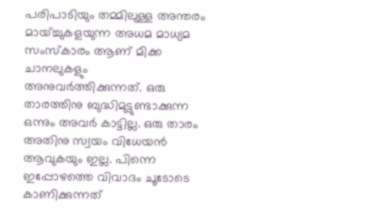പരിപാടിയും തമ്മിലുള്ള അന്തരം മായ്ച്ചുകളയുന്ന അധമ മാധ്യമ സംസ്കാരം ആണ് മിക്ക ചാനലുകളും അനുവര്‍ത്തിക്കുന്നത്. ഒരു താരത്തിനു ബുദ്ധിമുട്ടുണ്ടാക്കുന്ന ഒന്നും അവര്‍ കാട്ടില്ല. ഒരു താരം അതിനു സ്വയം വിധേയന്‍ ആവുകയും ഇല്ല. പിന്നെ ഇപ്പോഴത്തെ വിവാദം ചൂടോടെ കാണിക്കുന്നത്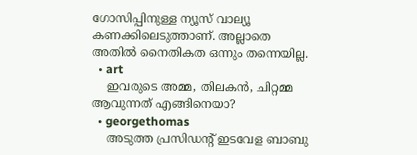ഗോസിപ്പിനുള്ള ന്യൂസ്‌ വാല്യൂ കണക്കിലെടുത്താണ്. അല്ലാതെ അതില്‍ നൈതികത ഒന്നും തന്നെയില്ല.
  • art
    ഇവരുടെ അമ്മ, തിലകന്‍, ചിറ്റമ്മ ആവുന്നത് എങ്ങിനെയാ?
  • georgethomas
    അടുത്ത പ്രസിഡന്‍റ് ഇടവേള ബാബു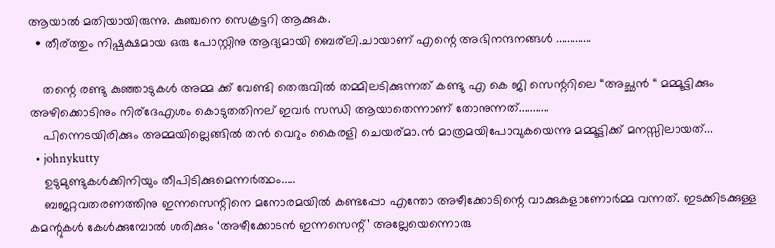ആയാല്‍ മതിയായിരുന്നു. കുഞ്ചനെ സെക്രട്ടറി ആക്കുക.
  • തീര്ത്തും നിഷ്പക്ഷമായ ഒരു പോസ്റ്റിനു ആദ്യമായി ബെര്ലി.ചായാണ് എന്റെ അഭിനന്ദനങ്ങള്‍ .............

    തന്റെ രണ്ടു കുഞ്ഞാടുകള്‍ അമ്മ ക്ക് വേണ്ടി തെരുവില്‍ തമ്മിലടിക്കുന്നത് കണ്ടു എ കെ ജി സെന്ററിലെ “അച്ഛന്‍ “ മമ്മൂട്ടിക്കും അഴിക്കൊടിനും നിര്ദേഎശം കൊടുതതിനല് ഇവര്‍ സന്ധി ആയാതെന്നാണ് തോനുന്നത്...........
    പിന്നെടയിരിക്കും അമ്മയില്ലെങ്ങില്‍ തന്‍ വെറും കൈരളി ചെയര്മാ.ന്‍ മാത്രമയിപോവുകയെന്നു മമ്മൂട്ടിക്ക് മനസ്സിലായത്‌...
  • johnykutty
    ഉടുമുണ്ടുകൾക്കിനിയും തീപിടിക്കുമെന്നർത്ഥം.....
    ബജറ്റവതരണത്തിനു ഇന്നസെന്റിനെ മനോരമയിൽ കണ്ടപ്പോ എന്തോ അഴീക്കോടിന്റെ വാക്കുകളാണോർമ്മ വന്നത്. ഇടക്കിടക്കുള്ള കമന്റുകൾ കേൾക്കുമ്പോൽ ശരിക്കും ‘അഴീക്കോടൻ ഇന്നസെന്റ്’ അല്ലേയെന്നൊരു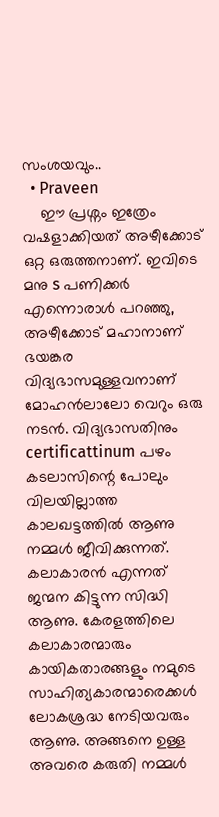സംശയവും..
  • Praveen
    ഈ പ്രശ്നം ഇത്രേം വഷളാക്കിയത് അഴീക്കോട് ഒറ്റ ഒരുത്തനാണ്. ഇവിടെ മനു s പണിക്കര്‍ എന്നൊരാള്‍ പറഞ്ഞു, അഴീക്കോട് മഹാനാണ് ഭയങ്കര വിദ്യഭാസമുള്ളവനാണ് മോഹന്‍ലാലോ വെറും ഒരു നടന്‍. വിദ്യഭാസതിനും certificattinum പഴം കടലാസിന്റെ പോലും വിലയില്ലാത്ത കാലഖട്ടത്തില്‍ ആണു നമ്മള്‍ ജീവിക്കുന്നത്. കലാകാരന്‍ എന്നത് ജന്മന കിട്ടുന്ന സിദ്ധി ആണു. കേരളത്തിലെ കലാകാരന്മാരും കായികതാരങ്ങളും നമുടെ സാഹിത്യകാരന്മാരെക്കള്‍ ലോകശ്രദ്ധ നേടിയവരും ആണു. അങ്ങനെ ഉള്ള അവരെ കരുതി നമ്മള്‍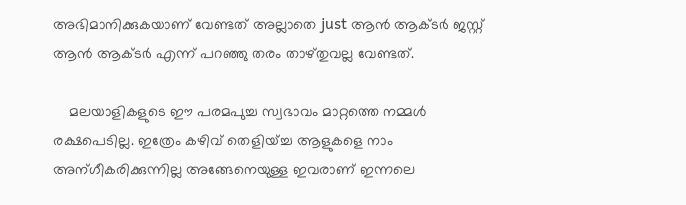അഭിമാനിക്കുകയാണ് വേണ്ടത് അല്ലാതെ just ആന്‍ ആക്ടര്‍ ജസ്റ്റ്‌ ആന്‍ ആക്ടര്‍ എന്ന് പറഞ്ഞു തരം താഴ്തുവല്ല വേണ്ടത്.

    മലയാളികളുടെ ഈ പരമപുച്ച സ്വഭാവം മാറ്റത്തെ നമ്മള്‍ രക്ഷപെടില്ല. ഇത്രേം കഴിവ് തെളിയ്ച്ച ആളുകളെ നാം അന്ഗീകരിക്കുന്നില്ല അങ്ങേനെയുള്ള ഇവരാണ് ഇന്നലെ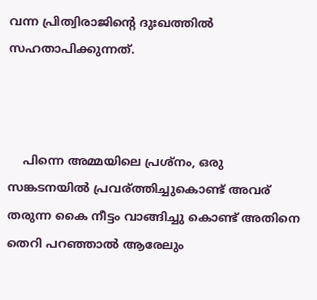വന്ന പ്രിത്വിരാജിന്റെ ദുഃഖത്തില്‍ സഹതാപിക്കുന്നത്.



    പിന്നെ അമ്മയിലെ പ്രശ്നം, ഒരു സങ്കടനയില്‍ പ്രവര്ത്തിച്ചുകൊണ്ട് അവര് തരുന്ന കൈ നീട്ടം വാങ്ങിച്ചു കൊണ്ട് അതിനെ തെറി പറഞ്ഞാല്‍ ആരേലും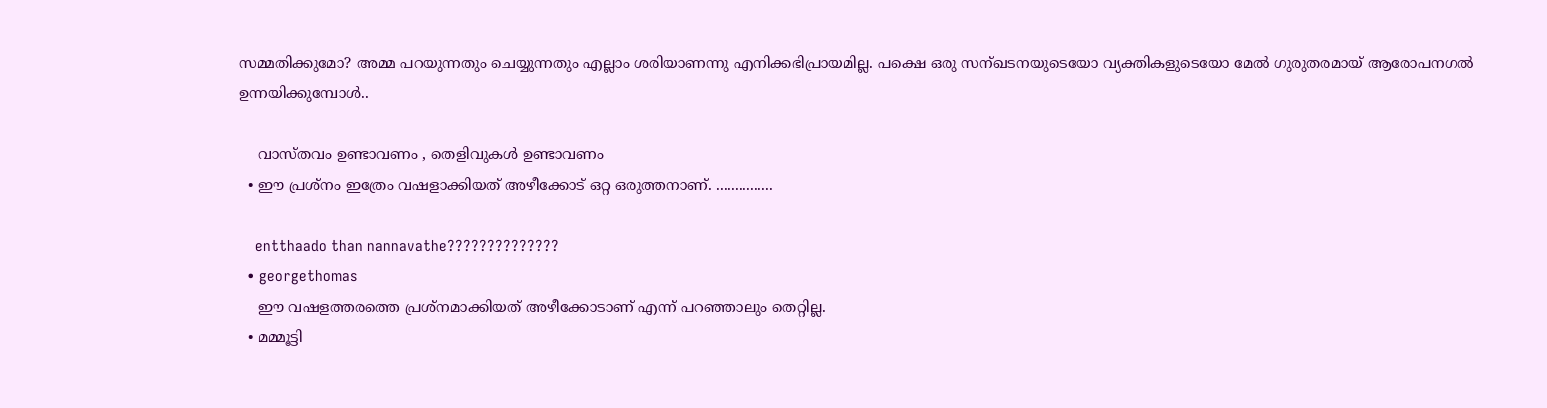സമ്മതിക്കുമോ? അമ്മ പറയുന്നതും ചെയ്യുന്നതും എല്ലാം ശരിയാണന്നു എനിക്കഭിപ്രായമില്ല. പക്ഷെ ഒരു സന്ഖടനയുടെയോ വ്യക്തികളുടെയോ മേല്‍ ഗുരുതരമായ് ആരോപനഗല്‍ ഉന്നയിക്കുമ്പോള്‍..

    വാസ്തവം ഉണ്ടാവണം , തെളിവുകള്‍ ഉണ്ടാവണം
  • ഈ പ്രശ്നം ഇത്രേം വഷളാക്കിയത് അഴീക്കോട് ഒറ്റ ഒരുത്തനാണ്. ...............

    entthaado than nannavathe??????????????
  • georgethomas
    ഈ വഷളത്തരത്തെ പ്രശ്നമാക്കിയത് അഴീക്കോടാണ് എന്ന് പറഞ്ഞാലും തെറ്റില്ല.
  • മമ്മൂട്ടി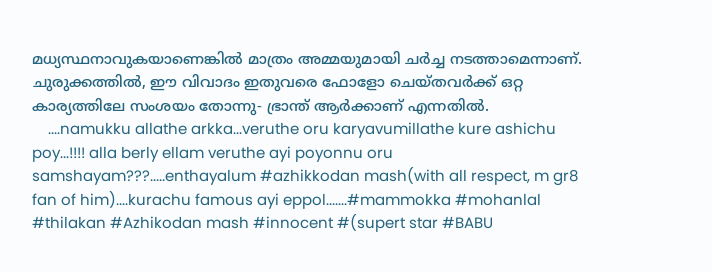മധ്യസ്ഥനാവുകയാണെങ്കില്‍ മാത്രം അമ്മയുമായി ചര്‍ച്ച നടത്താമെന്നാണ്. ചുരുക്കത്തില്‍, ഈ വിവാദം ഇതുവരെ ഫോളോ ചെയ്തവര്‍ക്ക് ഒറ്റ കാര്യത്തിലേ സംശയം തോന്നു- ഭ്രാന്ത് ആര്‍ക്കാണ് എന്നതില്‍.
    ....namukku allathe arkka...veruthe oru karyavumillathe kure ashichu poy...!!!! alla berly ellam veruthe ayi poyonnu oru samshayam???.....enthayalum #azhikkodan mash(with all respect, m gr8 fan of him)....kurachu famous ayi eppol.......#mammokka #mohanlal #thilakan #Azhikodan mash #innocent #(supert star #BABU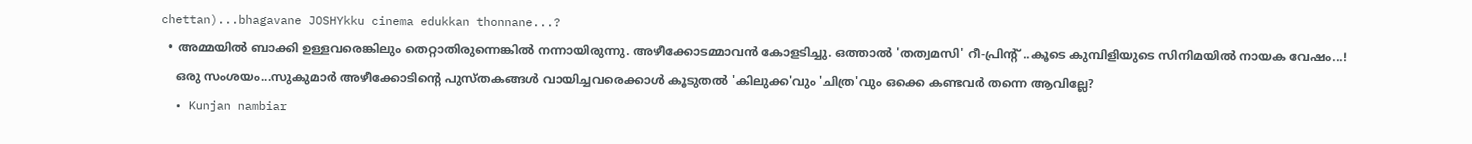chettan)...bhagavane JOSHYkku cinema edukkan thonnane...?
  • അമ്മയില്‍ ബാക്കി ഉള്ളവരെങ്കിലും തെറ്റാതിരുന്നെങ്കില്‍ നന്നായിരുന്നു. അഴീക്കോടമ്മാവന്‍ കോളടിച്ചു. ഒത്താല്‍ 'തത്വമസി' റീ-പ്രിന്റ്‌ ..കൂടെ കുമ്പിളിയുടെ സിനിമയില്‍ നായക വേഷം...!
    ഒരു സംശയം...സുകുമാര്‍ അഴീക്കോടിന്റെ പുസ്തകങ്ങള്‍ വായിച്ചവരെക്കാള്‍ കൂടുതല്‍ 'കിലുക്ക'വും 'ചിത്ര'വും ഒക്കെ കണ്ടവര്‍ തന്നെ ആവില്ലേ?
  • Kunjan nambiar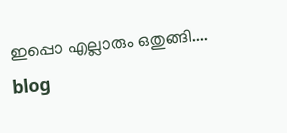ഇപ്പൊ എല്ലാരും ഒതുങ്ങി....
blog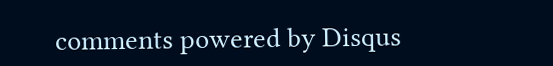comments powered by Disqus